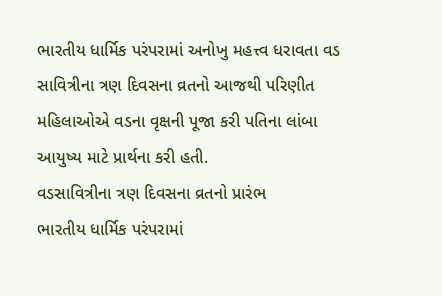ભારતીય ધાર્મિક પરંપરામાં અનોખુ મહત્ત્વ ધરાવતા વડ સાવિત્રીના ત્રણ દિવસના વ્રતનો આજથી પરિણીત મહિલાઓએ વડના વૃક્ષની પૂજા કરી પતિના લાંબા આયુષ્ય માટે પ્રાર્થના કરી હતી.
વડસાવિત્રીના ત્રણ દિવસના વ્રતનો પ્રારંભ
ભારતીય ધાર્મિક પરંપરામાં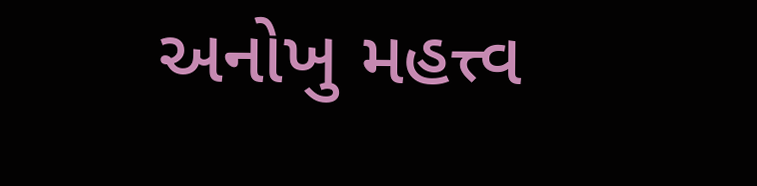અનોખુ મહત્ત્વ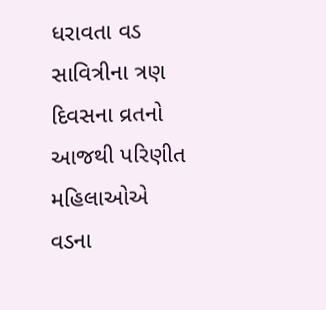ધરાવતા વડ સાવિત્રીના ત્રણ દિવસના વ્રતનો આજથી પરિણીત મહિલાઓએ વડના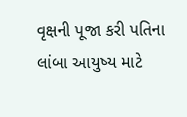વૃક્ષની પૂજા કરી પતિના લાંબા આયુષ્ય માટે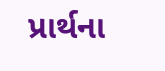પ્રાર્થના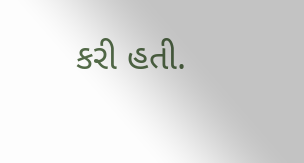કરી હતી.